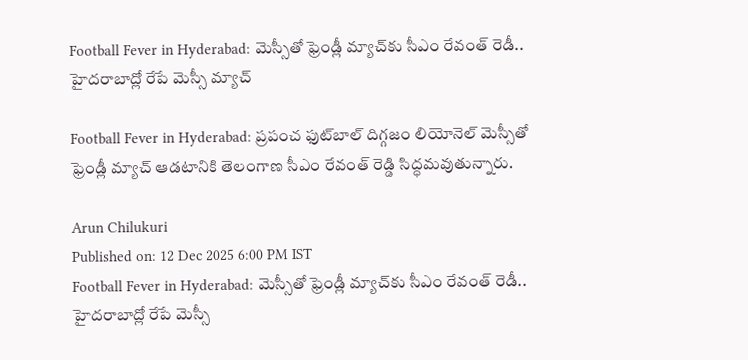Football Fever in Hyderabad: మెస్సీతో ఫ్రెండ్లీ మ్యాచ్‌కు సీఎం రేవంత్ రెడీ.. హైదరాబాద్లో రేపే మెస్సీ మ్యాచ్

Football Fever in Hyderabad: ప్రపంచ ఫుట్‌బాల్ దిగ్గజం లియోనెల్ మెస్సీతో ఫ్రెండ్లీ మ్యాచ్ ఆడటానికి తెలంగాణ సీఎం రేవంత్ రెడ్డి సిద్ధమవుతున్నారు.

Arun Chilukuri
Published on: 12 Dec 2025 6:00 PM IST
Football Fever in Hyderabad: మెస్సీతో ఫ్రెండ్లీ మ్యాచ్‌కు సీఎం రేవంత్ రెడీ.. హైదరాబాద్లో రేపే మెస్సీ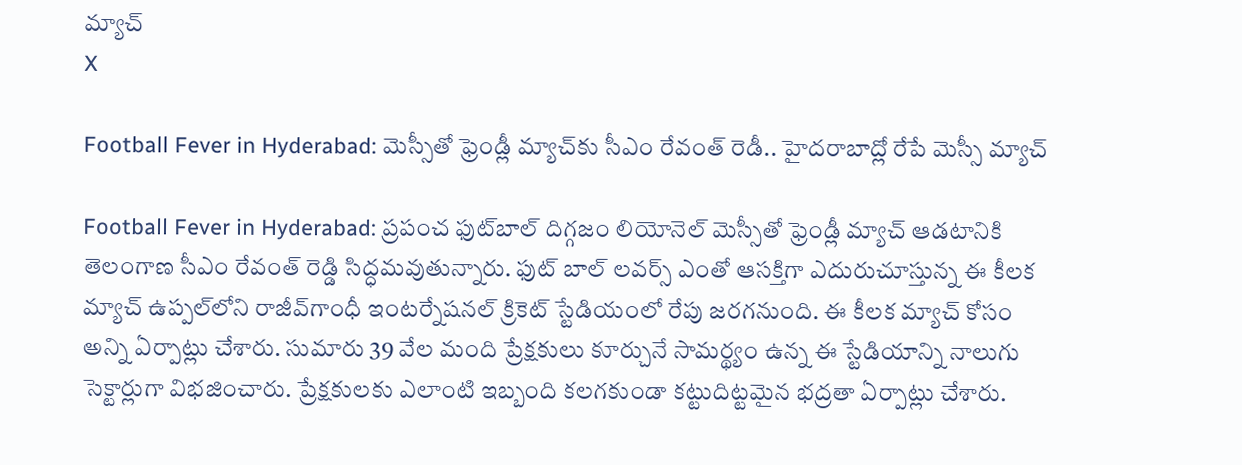మ్యాచ్
X

Football Fever in Hyderabad: మెస్సీతో ఫ్రెండ్లీ మ్యాచ్‌కు సీఎం రేవంత్ రెడీ.. హైదరాబాద్లో రేపే మెస్సీ మ్యాచ్

Football Fever in Hyderabad: ప్రపంచ ఫుట్‌బాల్ దిగ్గజం లియోనెల్ మెస్సీతో ఫ్రెండ్లీ మ్యాచ్ ఆడటానికి తెలంగాణ సీఎం రేవంత్ రెడ్డి సిద్ధమవుతున్నారు. ఫుట్ బాల్ లవర్స్ ఎంతో ఆసక్తిగా ఎదురుచూస్తున్న ఈ కీలక మ్యాచ్ ఉప్పల్‌లోని రాజీవ్‌గాంధీ ఇంటర్నేషనల్ క్రికెట్ స్టేడియంలో రేపు జరగనుంది. ఈ కీలక మ్యాచ్ కోసం అన్ని ఏర్పాట్లు చేశారు. సుమారు 39 వేల మంది ప్రేక్షకులు కూర్చునే సామర్థ్యం ఉన్న ఈ స్టేడియాన్ని నాలుగు సెక్టార్లుగా విభజించారు. ప్రేక్షకులకు ఎలాంటి ఇబ్బంది కలగకుండా కట్టుదిట్టమైన భద్రతా ఏర్పాట్లు చేశారు.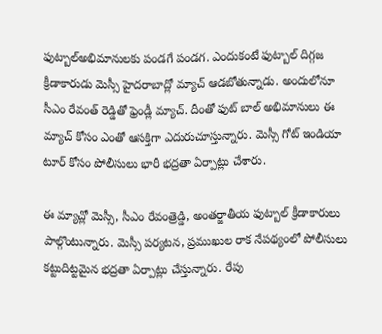ఫుట్బాల్అభిమానులకు పండగే పండగ. ఎందుకంటే ఫుట్బాల్ దిగ్గజ క్రీడాకారుడు మెస్సీ హైదరాబాద్లో మ్యాచ్ ఆడబోతున్నాడు. అందులోనూ సీఎం రేవంత్ రెడ్డితో ఫ్రెండ్లీ మ్యాచ్. దీంతో ఫుట్ బాల్ అభిమానులు ఈ మ్యాచ్ కోసం ఎంతో ఆసక్తిగా ఎదురుచూస్తున్నారు. మెస్సీ గోట్ ఇండియా టూర్ కోసం పోలీసులు భారీ భద్రతా ఏర్పాట్లు చేశారు.

ఈ మ్యాచ్లో మెస్సీ, సీఎం రేవంత్రెడ్డి, అంతర్జాతీయ ఫుట్బాల్ క్రీడాకారులు పాల్గొంటున్నారు. మెస్సీ పర్యటన, ప్రముఖుల రాక నేపథ్యంలో పోలీసులు కట్టుదిట్టమైన భద్రతా ఏర్పాట్లు చేస్తున్నారు. రేపు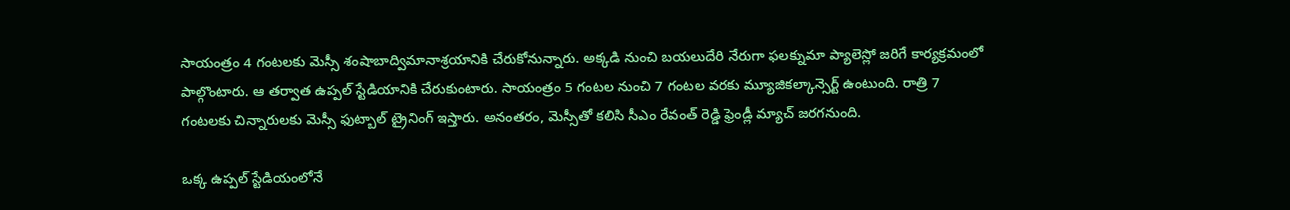సాయంత్రం 4 గంటలకు మెస్సీ శంషాబాద్విమానాశ్రయానికి చేరుకోనున్నారు. అక్కడి నుంచి బయలుదేరి నేరుగా ఫలక్నుమా ప్యాలెస్లో జరిగే కార్యక్రమంలో పాల్గొంటారు. ఆ తర్వాత ఉప్పల్ స్టేడియానికి చేరుకుంటారు. సాయంత్రం 5 గంటల నుంచి 7 గంటల వరకు మ్యూజికల్కాన్సెర్ట్ ఉంటుంది. రాత్రి 7 గంటలకు చిన్నారులకు మెస్సీ ఫుట్బాల్ ట్రైనింగ్ ఇస్తారు. అనంతరం, మెస్సీతో కలిసి సీఎం రేవంత్ రెడ్డి ఫ్రెండ్లీ మ్యాచ్ జరగనుంది.

ఒక్క ఉప్పల్ స్టేడియంలోనే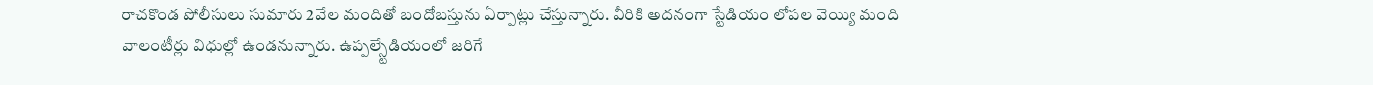రాచకొండ పోలీసులు సుమారు 2వేల మందితో బందోబస్తును ఏర్పాట్లు చేస్తున్నారు. వీరికి అదనంగా స్టేడియం లోపల వెయ్యి మంది వాలంటీర్లు విధుల్లో ఉండనున్నారు. ఉప్పల్స్టేడియంలో జరిగే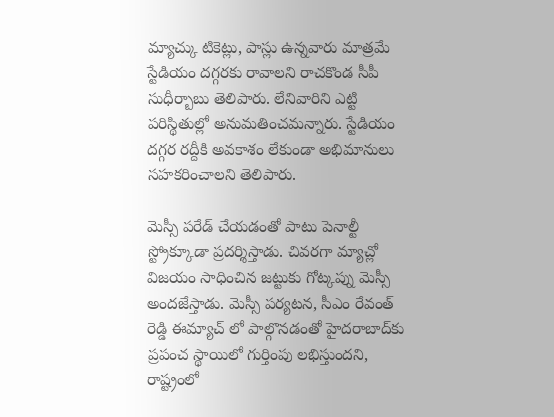మ్యాచ్కు టికెట్లు, పాస్లు ఉన్నవారు మాత్రమే స్టేడియం దగ్గరకు రావాలని రాచకొండ సీపీ సుధీర్బాబు తెలిపారు. లేనివారిని ఎట్టి పరిస్థితుల్లో అనుమతించమన్నారు. స్టేడియం దగ్గర రద్దీకి అవకాశం లేకుండా అభిమానులు సహకరించాలని తెలిపారు.

మెస్సీ పరేడ్ చేయడంతో పాటు పెనాల్టీ స్ట్రోక్కూడా ప్రదర్శిస్తాడు. చివరగా మ్యాచ్లో విజయం సాధించిన జట్టుకు గోట్కప్ను మెస్సీ అందజేస్తాడు. మెస్సీ పర్యటన, సీఎం రేవంత్ రెడ్డి ఈమ్యాచ్ లో పాల్గొనడంతో హైదరాబాద్‌కు ప్రపంచ స్థాయిలో గుర్తింపు లభిస్తుందని, రాష్ట్రంలో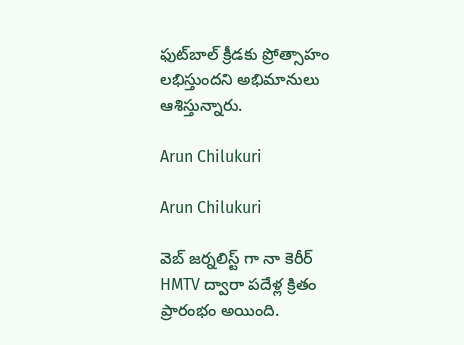ఫుట్‌బాల్ క్రీడకు ప్రోత్సాహం లభిస్తుందని అభిమానులు ఆశిస్తున్నారు.

Arun Chilukuri

Arun Chilukuri

వెబ్ జర్నలిస్ట్ గా నా కెరీర్ HMTV ద్వారా పదేళ్ల క్రితం ప్రారంభం అయింది.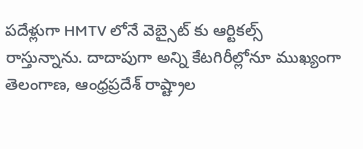పదేళ్లుగా HMTV లోనే వెబ్సైట్ కు ఆర్టికల్స్ రాస్తున్నాను. దాదాపుగా అన్ని కేటగిరీల్లోనూ ముఖ్యంగా తెలంగాణ, ఆంధ్రప్రదేశ్ రాష్ట్రాల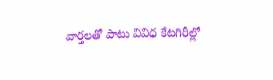వార్తలతో పాటు వివిధ కేటగిరీల్లో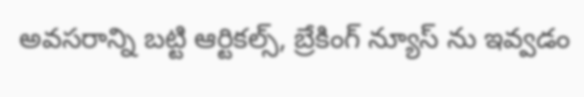అవసరాన్ని బట్టి ఆర్టికల్స్, బ్రేకింగ్ న్యూస్ ను ఇవ్వడం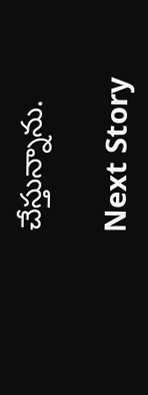చేస్తున్నాను.

Next Story